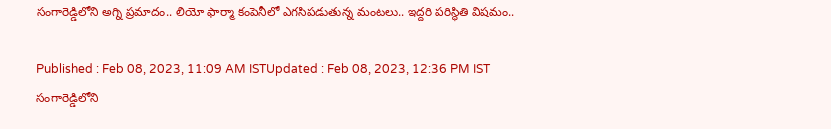సంగారెడ్డిలోని అగ్ని ప్రమాదం.. లియో ఫార్మా కంపెనీలో ఎగసిపడుతున్న మంటలు.. ఇద్దరి పరిస్థితి విషమం..

Published : Feb 08, 2023, 11:09 AM ISTUpdated : Feb 08, 2023, 12:36 PM IST
సంగారెడ్డిలోని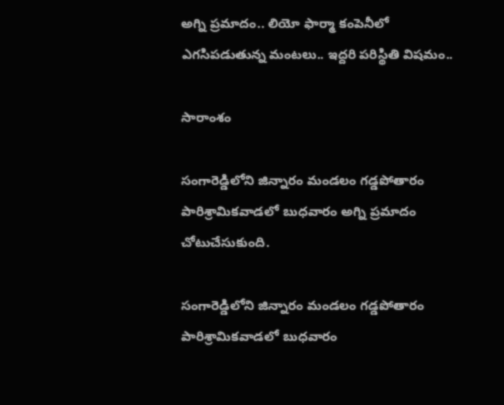అగ్ని ప్రమాదం.. లియో ఫార్మా కంపెనీలో ఎగసిపడుతున్న మంటలు.. ఇద్దరి పరిస్థితి విషమం..

సారాంశం

సంగారెడ్డిలోని జిన్నారం మండలం గడ్డపోతారం పారిశ్రామికవాడలో బుధవారం అగ్ని ప్రమాదం చోటుచేసుకుంది.

సంగారెడ్డిలోని జిన్నారం మండలం గడ్డపోతారం పారిశ్రామికవాడలో బుధవారం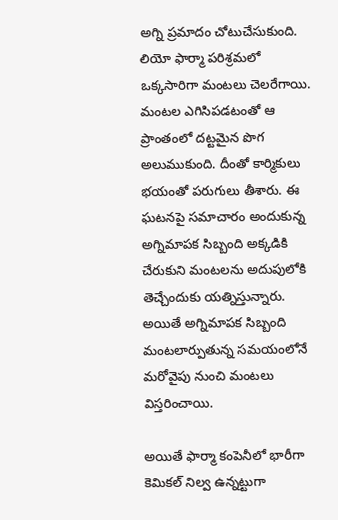అగ్ని ప్రమాదం చోటుచేసుకుంది. లియో ఫార్మా పరిశ్రమలో ఒక్కసారిగా మంటలు చెలరేగాయి. మంటల ఎగిసిపడటంతో ఆ ప్రాంతంలో దట్టమైన పొగ అలుముకుంది. దీంతో కార్మికులు భయంతో పరుగులు తీశారు. ఈ ఘటనపై సమాచారం అందుకున్న అగ్నిమాపక సిబ్బంది అక్కడికి చేరుకుని మంటలను అదుపులోకి తెచ్చేందుకు యత్నిస్తున్నారు. అయితే అగ్నిమాపక సిబ్బంది మంటలార్పుతున్న సమయంలోనే మరోవైపు నుంచి మంటలు విస్తరించాయి.

అయితే ఫార్మా కంపెనీలో భారీగా  కెమికల్ నిల్వ ఉన్నట్టుగా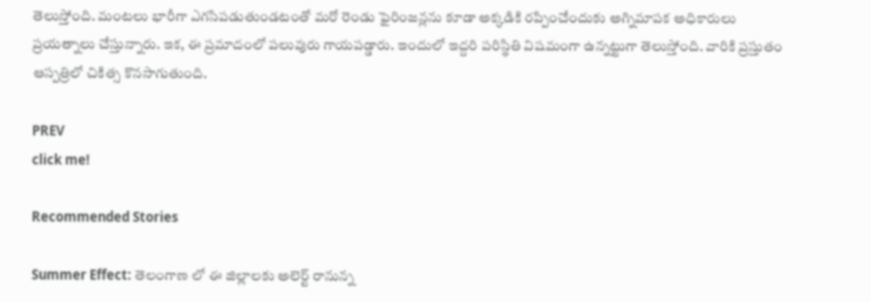తెలుస్తోంది. మంటలు భారీగా ఎగసిపడుతుండటంతో మరో రెండు ఫైరింజన్లను కూడా అక్కడికి రప్పించేందుకు అగ్నిమాపక అధికారులు ప్రయత్నాలు చేస్తున్నారు. ఇక, ఈ ప్రమాదంలో పలువురు గాయపడ్డారు. ఇందులో ఇద్దరి పరిస్థితి విషమంగా ఉన్నట్టుగా తెలుస్తోంది. వారికి ప్రస్తుతం ఆస్పత్రిలో చికిత్స కొనసాగుతుంది.

PREV
click me!

Recommended Stories

Summer Effect: తెలంగాణ లో ఈ జిల్లాలకు అలెర్ట్ రానున్న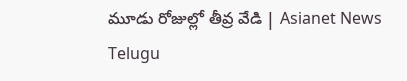మూడు రోజుల్లో తీవ్ర వేడి | Asianet News Telugu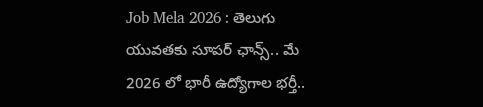Job Mela 2026 : తెలుగు యువతకు సూపర్ ఛాన్స్.. మే 2026 లో భారీ ఉద్యోగాల భర్తీ..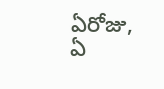ఏరోజు, ఏ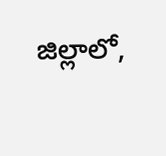జిల్లాలో,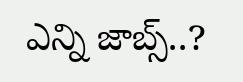ఎన్ని జాబ్స్..?